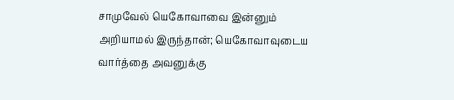சாமுவேல் யெகோவாவை இன்னும் அறியாமல் இருந்தான்; யெகோவாவுடைய வார்த்தை அவனுக்கு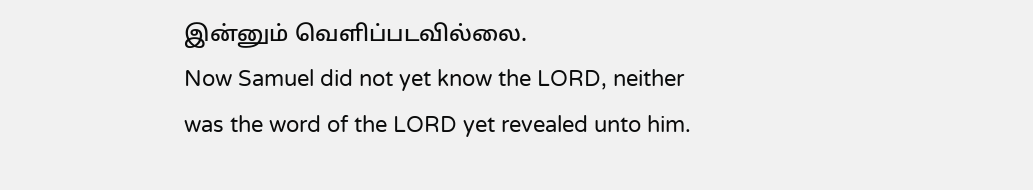இன்னும் வெளிப்படவில்லை.
Now Samuel did not yet know the LORD, neither was the word of the LORD yet revealed unto him.